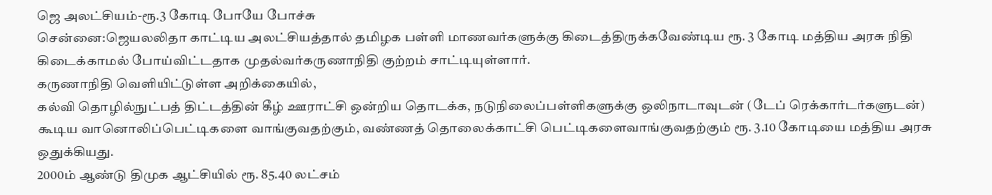ஜெ அலட்சியம்-ரூ.3 கோடி போயே போச்சு
சென்னை:ஜெயலலிதா காட்டிய அலட்சியத்தால் தமிழக பள்ளி மாணவர்களுக்கு கிடைத்திருக்கவேண்டிய ரூ. 3 கோடி மத்திய அரசு நிதி கிடைக்காமல் போய்விட்டதாக முதல்வர்கருணாநிதி குற்றம் சாட்டியுள்ளார்.
கருணாநிதி வெளியிட்டுள்ள அறிக்கையில்,
கல்வி தொழில்நுட்பத் திட்டத்தின் கீழ் ஊராட்சி ஒன்றிய தொடக்க, நடுநிலைப்பள்ளிகளுக்கு ஒலிநாடாவுடன் (டேப் ரெக்கார்டர்களுடன்) கூடிய வானொலிப்பெட்டிகளை வாங்குவதற்கும், வண்ணத் தொலைக்காட்சி பெட்டிகளைவாங்குவதற்கும் ரூ. 3.10 கோடியை மத்திய அரசு ஒதுக்கியது.
2000ம் ஆண்டு திமுக ஆட்சியில் ரூ. 85.40 லட்சம்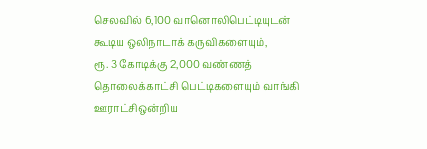செலவில் 6,100 வானொலிபெட்டியுடன் கூடிய ஒலிநாடாக் கருவிகளையும்,
ரூ. 3 கோடிக்கு 2,000 வண்ணத் தொலைக்காட்சி பெட்டிகளையும் வாங்கி ஊராட்சிஒன்றிய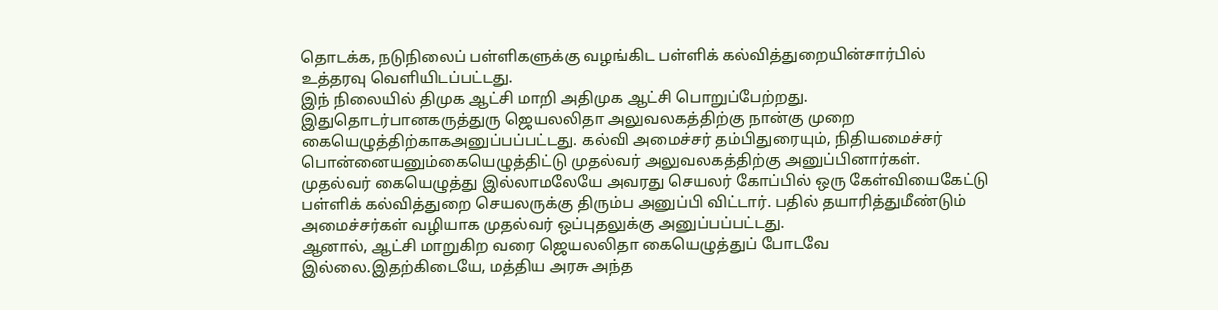தொடக்க, நடுநிலைப் பள்ளிகளுக்கு வழங்கிட பள்ளிக் கல்வித்துறையின்சார்பில் உத்தரவு வெளியிடப்பட்டது.
இந் நிலையில் திமுக ஆட்சி மாறி அதிமுக ஆட்சி பொறுப்பேற்றது. இதுதொடர்பானகருத்துரு ஜெயலலிதா அலுவலகத்திற்கு நான்கு முறை கையெழுத்திற்காகஅனுப்பப்பட்டது. கல்வி அமைச்சர் தம்பிதுரையும், நிதியமைச்சர் பொன்னையனும்கையெழுத்திட்டு முதல்வர் அலுவலகத்திற்கு அனுப்பினார்கள்.
முதல்வர் கையெழுத்து இல்லாமலேயே அவரது செயலர் கோப்பில் ஒரு கேள்வியைகேட்டு பள்ளிக் கல்வித்துறை செயலருக்கு திரும்ப அனுப்பி விட்டார். பதில் தயாரித்துமீண்டும் அமைச்சர்கள் வழியாக முதல்வர் ஒப்புதலுக்கு அனுப்பப்பட்டது.
ஆனால், ஆட்சி மாறுகிற வரை ஜெயலலிதா கையெழுத்துப் போடவே இல்லை.இதற்கிடையே, மத்திய அரசு அந்த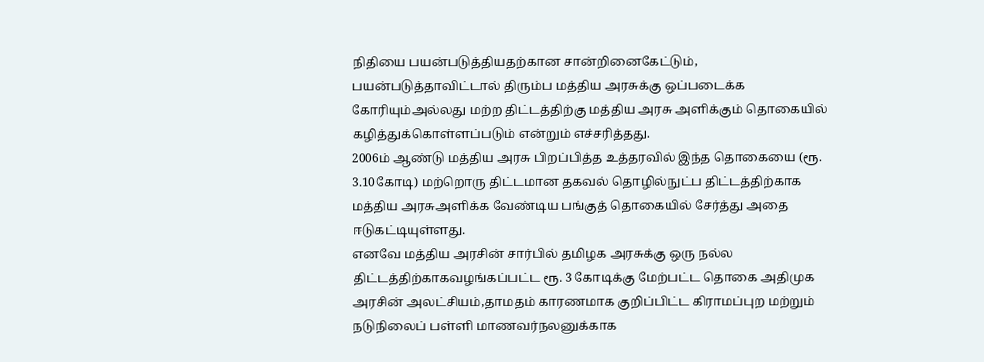நிதியை பயன்படுத்தியதற்கான சான்றினைகேட்டும், பயன்படுத்தாவிட்டால் திரும்ப மத்திய அரசுக்கு ஒப்படைக்க கோரியும்அல்லது மற்ற திட்டத்திற்கு மத்திய அரசு அளிக்கும் தொகையில் கழித்துக்கொள்ளப்படும் என்றும் எச்சரித்தது.
2006ம் ஆண்டு மத்திய அரசு பிறப்பித்த உத்தரவில் இந்த தொகையை (ரூ. 3.10கோடி) மற்றொரு திட்டமான தகவல் தொழில்நுட்ப திட்டத்திற்காக மத்திய அரசுஅளிக்க வேண்டிய பங்குத் தொகையில் சேர்த்து அதை ஈடுகட்டியுள்ளது.
எனவே மத்திய அரசின் சார்பில் தமிழக அரசுக்கு ஒரு நல்ல திட்டத்திற்காகவழங்கப்பட்ட ரூ. 3 கோடிக்கு மேற்பட்ட தொகை அதிமுக அரசின் அலட்சியம்,தாமதம் காரணமாக குறிப்பிட்ட கிராமப்புற மற்றும் நடுநிலைப் பள்ளி மாணவர்நலனுக்காக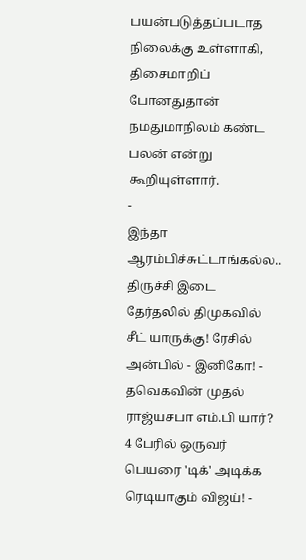பயன்படுத்தப்படாத நிலைக்கு உள்ளாகி, திசைமாறிப் போனதுதான் நமதுமாநிலம் கண்ட பலன் என்று கூறியுள்ளார்.
-
இந்தா ஆரம்பிச்சுட்டாங்கல்ல.. திருச்சி இடை தேர்தலில் திமுகவில் சீட் யாருக்கு! ரேசில் அன்பில் - இனிகோ! -
தவெகவின் முதல் ராஜ்யசபா எம்.பி யார்? 4 பேரில் ஒருவர் பெயரை 'டிக்' அடிக்க ரெடியாகும் விஜய்! -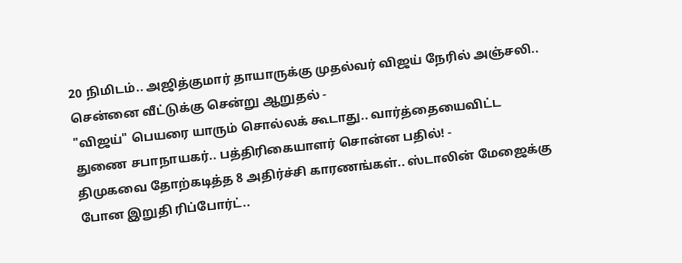20 நிமிடம்.. அஜித்குமார் தாயாருக்கு முதல்வர் விஜய் நேரில் அஞ்சலி.. சென்னை வீட்டுக்கு சென்று ஆறுதல் -
"விஜய்" பெயரை யாரும் சொல்லக் கூடாது.. வார்த்தையைவிட்ட துணை சபாநாயகர்.. பத்திரிகையாளர் சொன்ன பதில்! -
திமுகவை தோற்கடித்த 8 அதிர்ச்சி காரணங்கள்.. ஸ்டாலின் மேஜைக்கு போன இறுதி ரிப்போர்ட்..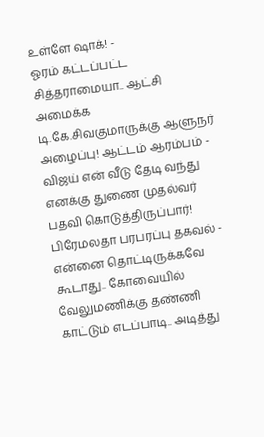உள்ளே ஷாக்! -
ஓரம் கட்டப்பட்ட சித்தராமையா.. ஆட்சி அமைக்க டி.கே.சிவகுமாருக்கு ஆளுநர் அழைப்பு! ஆட்டம் ஆரம்பம் -
விஜய் என் வீடு தேடி வந்து எனக்கு துணை முதல்வர் பதவி கொடுத்திருப்பார்! பிரேமலதா பரபரப்பு தகவல் -
என்னை தொட்டிருக்கவே கூடாது.. கோவையில் வேலுமணிக்கு தண்ணி காட்டும் எடப்பாடி.. அடித்து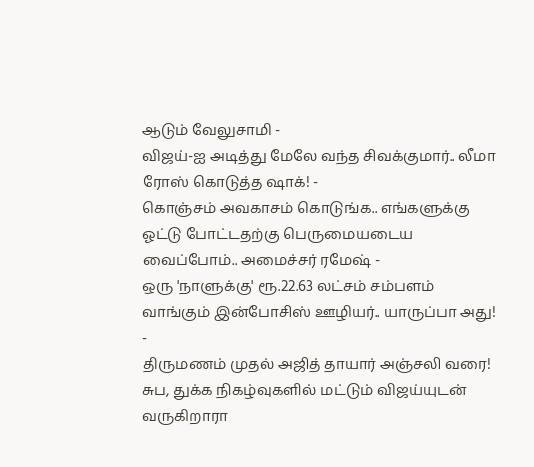ஆடும் வேலுசாமி -
விஜய்-ஐ அடித்து மேலே வந்த சிவக்குமார்.. லீமா ரோஸ் கொடுத்த ஷாக்! -
கொஞ்சம் அவகாசம் கொடுங்க.. எங்களுக்கு ஓட்டு போட்டதற்கு பெருமையடைய வைப்போம்.. அமைச்சர் ரமேஷ் -
ஒரு 'நாளுக்கு' ரூ.22.63 லட்சம் சம்பளம் வாங்கும் இன்போசிஸ் ஊழியர்.. யாருப்பா அது! -
திருமணம் முதல் அஜித் தாயார் அஞ்சலி வரை! சுப, துக்க நிகழ்வுகளில் மட்டும் விஜய்யுடன் வருகிறாரா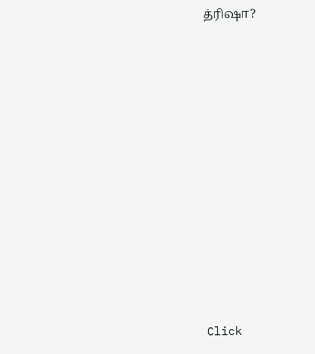த்ரிஷா?












Click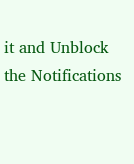it and Unblock the Notifications